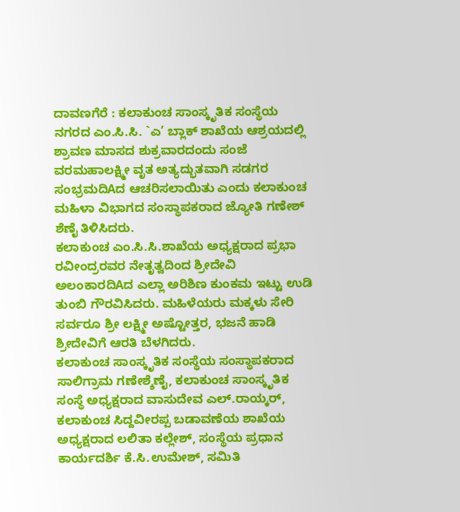ದಾವಣಗೆರೆ : ಕಲಾಕುಂಚ ಸಾಂಸ್ಕೃತಿಕ ಸಂಸ್ಥೆಯ ನಗರದ ಎಂ.ಸಿ.ಸಿ. `ಎ’ ಬ್ಲಾಕ್ ಶಾಖೆಯ ಆಶ್ರಯದಲ್ಲಿ ಶ್ರಾವಣ ಮಾಸದ ಶುಕ್ರವಾರದಂದು ಸಂಜೆ ವರಮಹಾಲಕ್ಷ್ಮೀ ವೃತ ಅತ್ಯದ್ಭುತವಾಗಿ ಸಡಗರ ಸಂಭ್ರಮದಿAದ ಆಚರಿಸಲಾಯಿತು ಎಂದು ಕಲಾಕುಂಚ ಮಹಿಳಾ ವಿಭಾಗದ ಸಂಸ್ಥಾಪಕರಾದ ಜ್ಯೋತಿ ಗಣೇಶ್ ಶೆಣೈ ತಿಳಿಸಿದರು.
ಕಲಾಕುಂಚ ಎಂ.ಸಿ.ಸಿ.ಶಾಖೆಯ ಅಧ್ಯಕ್ಷರಾದ ಪ್ರಭಾ ರವೀಂದ್ರರವರ ನೇತೃತ್ವದಿಂದ ಶ್ರೀದೇವಿ ಅಲಂಕಾರದಿAದ ಎಲ್ಲಾ ಅರಿಶಿಣ ಕುಂಕಮ ಇಟ್ಟು ಉಡಿ ತುಂಬಿ ಗೌರವಿಸಿದರು. ಮಹಿಳೆಯರು ಮಕ್ಕಳು ಸೇರಿ ಸರ್ವರೂ ಶ್ರೀ ಲಕ್ಷ್ಮೀ ಅಷ್ಟೋತ್ತರ, ಭಜನೆ ಹಾಡಿ ಶ್ರೀದೇವಿಗೆ ಆರತಿ ಬೆಳಗಿದರು.
ಕಲಾಕುಂಚ ಸಾಂಸ್ಕೃತಿಕ ಸಂಸ್ಥೆಯ ಸಂಸ್ಥಾಪಕರಾದ ಸಾಲಿಗ್ರಾಮ ಗಣೇಶ್ಶೆಣೈ, ಕಲಾಕುಂಚ ಸಾಂಸ್ಕೃತಿಕ ಸಂಸ್ಥೆ ಅಧ್ಯಕ್ಷರಾದ ವಾಸುದೇವ ಎಲ್.ರಾಯ್ಕರ್, ಕಲಾಕುಂಚ ಸಿದ್ದವೀರಪ್ಪ ಬಡಾವಣೆಯ ಶಾಖೆಯ ಅಧ್ಯಕ್ಷರಾದ ಲಲಿತಾ ಕಲ್ಲೇಶ್, ಸಂಸ್ಥೆಯ ಪ್ರಧಾನ ಕಾರ್ಯದರ್ಶಿ ಕೆ.ಸಿ.ಉಮೇಶ್, ಸಮಿತಿ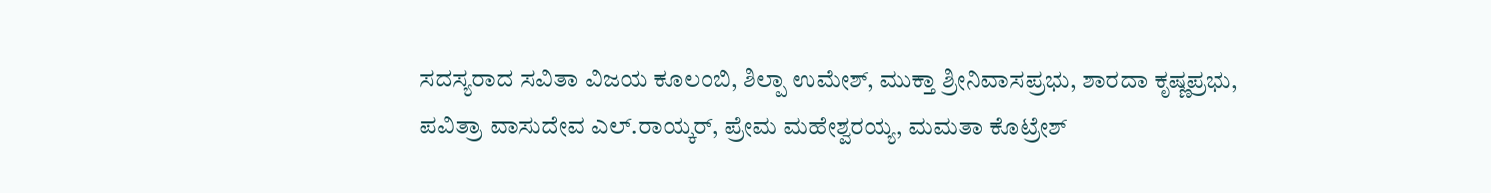ಸದಸ್ಯರಾದ ಸವಿತಾ ವಿಜಯ ಕೂಲಂಬಿ, ಶಿಲ್ಪಾ ಉಮೇಶ್, ಮುಕ್ತಾ ಶ್ರೀನಿವಾಸಪ್ರಭು, ಶಾರದಾ ಕೃಷ್ಣಪ್ರಭು, ಪವಿತ್ರಾ ವಾಸುದೇವ ಎಲ್.ರಾಯ್ಕರ್, ಪ್ರೇಮ ಮಹೇಶ್ವರಯ್ಯ, ಮಮತಾ ಕೊಟ್ರೇಶ್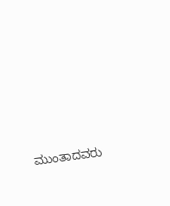ಮುಂತಾದವರು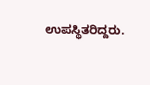ಉಪಸ್ಥಿತರಿದ್ದರು.